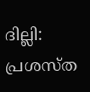ദില്ലി: പ്രശസ്ത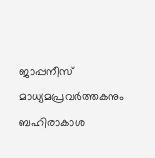ജാപ്പനീസ് മാധ്യമപ്രവർത്തകനും ബഹിരാകാശ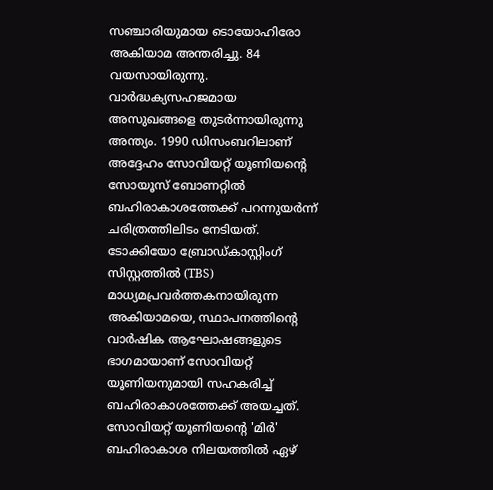സഞ്ചാരിയുമായ ടൊയോഹിരോ അകിയാമ അന്തരിച്ചു. 84 വയസായിരുന്നു. വാർദ്ധക്യസഹജമായ അസുഖങ്ങളെ തുടർന്നായിരുന്നു അന്ത്യം. 1990 ഡിസംബറിലാണ് അദ്ദേഹം സോവിയറ്റ് യൂണിയന്റെ സോയൂസ് ബോണറ്റിൽ ബഹിരാകാശത്തേക്ക് പറന്നുയർന്ന് ചരിത്രത്തിലിടം നേടിയത്.
ടോക്കിയോ ബ്രോഡ്കാസ്റ്റിംഗ് സിസ്റ്റത്തിൽ (TBS) മാധ്യമപ്രവർത്തകനായിരുന്ന അകിയാമയെ, സ്ഥാപനത്തിന്റെ വാർഷിക ആഘോഷങ്ങളുടെ ഭാഗമായാണ് സോവിയറ്റ് യൂണിയനുമായി സഹകരിച്ച് ബഹിരാകാശത്തേക്ക് അയച്ചത്. സോവിയറ്റ് യൂണിയന്റെ 'മിർ' ബഹിരാകാശ നിലയത്തിൽ ഏഴ്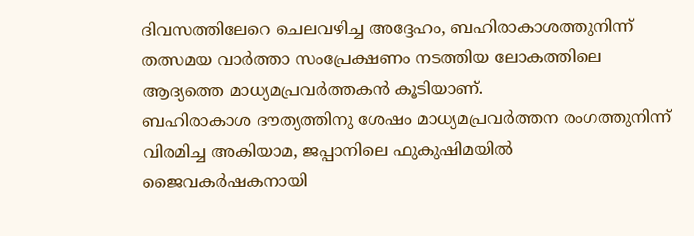ദിവസത്തിലേറെ ചെലവഴിച്ച അദ്ദേഹം, ബഹിരാകാശത്തുനിന്ന് തത്സമയ വാർത്താ സംപ്രേക്ഷണം നടത്തിയ ലോകത്തിലെ ആദ്യത്തെ മാധ്യമപ്രവർത്തകൻ കൂടിയാണ്.
ബഹിരാകാശ ദൗത്യത്തിനു ശേഷം മാധ്യമപ്രവർത്തന രംഗത്തുനിന്ന് വിരമിച്ച അകിയാമ, ജപ്പാനിലെ ഫുകുഷിമയിൽ ജൈവകർഷകനായി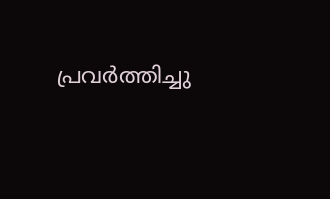പ്രവർത്തിച്ചു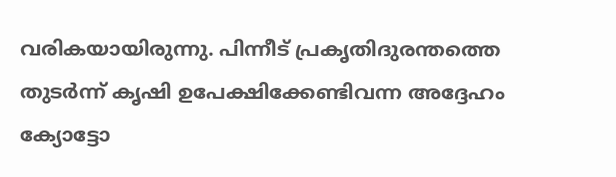വരികയായിരുന്നു. പിന്നീട് പ്രകൃതിദുരന്തത്തെ തുടർന്ന് കൃഷി ഉപേക്ഷിക്കേണ്ടിവന്ന അദ്ദേഹം ക്യോട്ടോ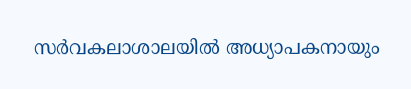സർവകലാശാലയിൽ അധ്യാപകനായും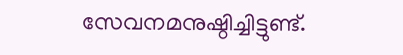സേവനമനുഷ്ഠിച്ചിട്ടുണ്ട്.